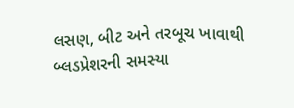લસણ, બીટ અને તરબૂચ ખાવાથી બ્લડપ્રેશરની સમસ્યા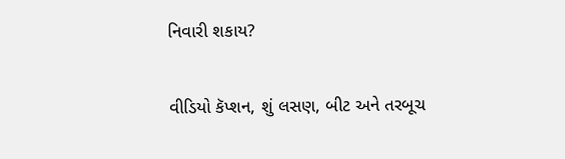નિવારી શકાય?

વીડિયો કૅપ્શન, શું લસણ, બીટ અને તરબૂચ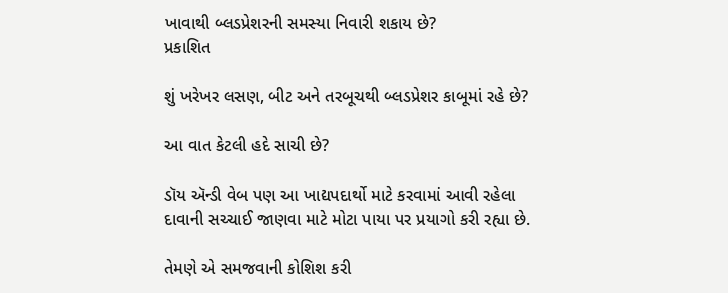ખાવાથી બ્લડપ્રેશરની સમસ્યા નિવારી શકાય છે?
પ્રકાશિત

શું ખરેખર લસણ, બીટ અને તરબૂચથી બ્લડપ્રેશર કાબૂમાં રહે છે?

આ વાત કેટલી હદે સાચી છે?

ડૉય ઍન્ડી વેબ પણ આ ખાદ્યપદાર્થો માટે કરવામાં આવી રહેલા દાવાની સચ્ચાઈ જાણવા માટે મોટા પાયા પર પ્રયાગો કરી રહ્યા છે.

તેમણે એ સમજવાની કોશિશ કરી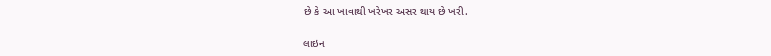છે કે આ ખાવાથી ખરેખર અસર થાય છે ખરી.

લાઇન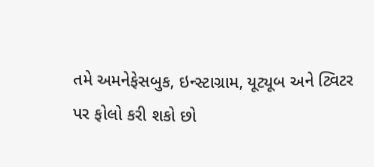તમે અમનેફેસબુક, ઇન્સ્ટાગ્રામ, યૂટ્યૂબ અને ટ્વિટર પર ફોલો કરી શકો છો